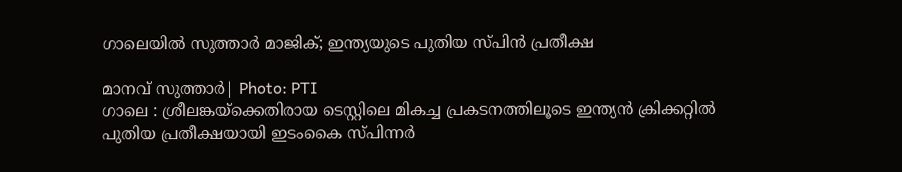ഗാലെയിൽ സുത്താർ മാജിക്; ഇന്ത്യയുടെ പുതിയ സ്പിൻ പ്രതീക്ഷ

മാനവ് സുത്താർ| Photo: PTI
ഗാലെ : ശ്രീലങ്കയ്ക്കെതിരായ ടെസ്റ്റിലെ മികച്ച പ്രകടനത്തിലൂടെ ഇന്ത്യൻ ക്രിക്കറ്റിൽ പുതിയ പ്രതീക്ഷയായി ഇടംകൈ സ്പിന്നർ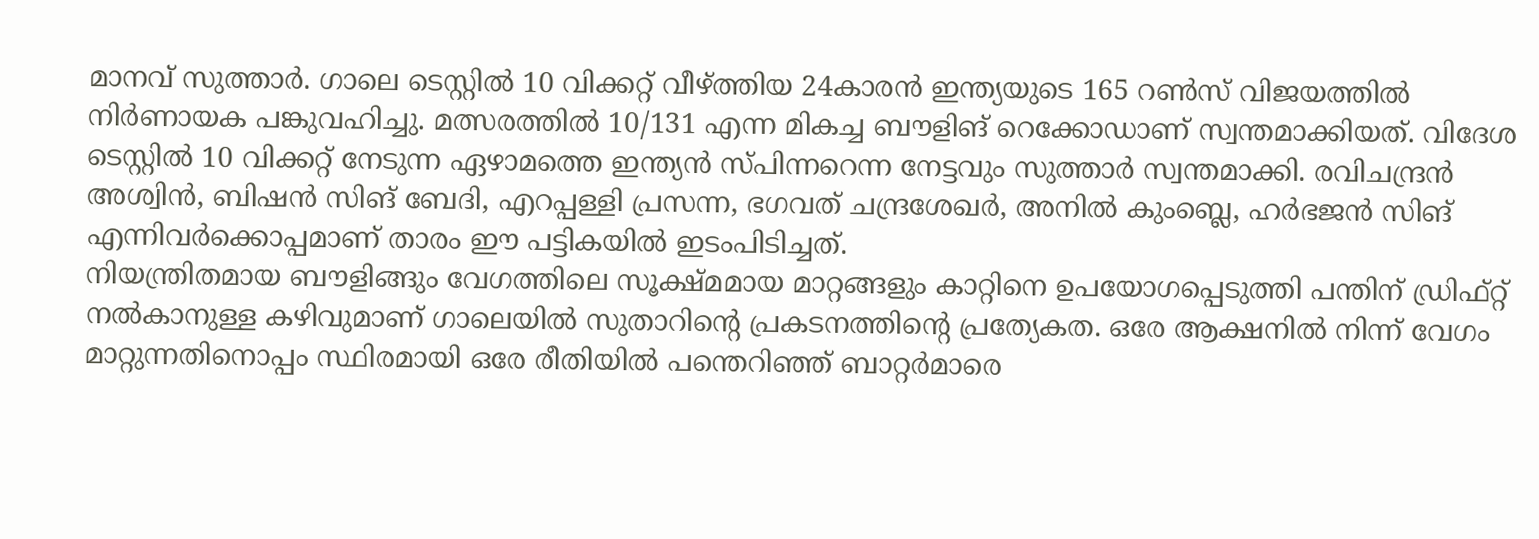മാനവ് സുത്താർ. ഗാലെ ടെസ്റ്റിൽ 10 വിക്കറ്റ് വീഴ്ത്തിയ 24കാരൻ ഇന്ത്യയുടെ 165 റൺസ് വിജയത്തിൽ നിർണായക പങ്കുവഹിച്ചു. മത്സരത്തിൽ 10/131 എന്ന മികച്ച ബൗളിങ് റെക്കോഡാണ് സ്വന്തമാക്കിയത്. വിദേശ ടെസ്റ്റിൽ 10 വിക്കറ്റ് നേടുന്ന ഏഴാമത്തെ ഇന്ത്യൻ സ്പിന്നറെന്ന നേട്ടവും സുത്താർ സ്വന്തമാക്കി. രവിചന്ദ്രൻ അശ്വിൻ, ബിഷൻ സിങ് ബേദി, എറപ്പള്ളി പ്രസന്ന, ഭഗവത് ചന്ദ്രശേഖർ, അനിൽ കുംബ്ലെ, ഹർഭജൻ സിങ് എന്നിവർക്കൊപ്പമാണ് താരം ഈ പട്ടികയിൽ ഇടംപിടിച്ചത്.
നിയന്ത്രിതമായ ബൗളിങ്ങും വേഗത്തിലെ സൂക്ഷ്മമായ മാറ്റങ്ങളും കാറ്റിനെ ഉപയോഗപ്പെടുത്തി പന്തിന് ഡ്രിഫ്റ്റ് നൽകാനുള്ള കഴിവുമാണ് ഗാലെയിൽ സുതാറിന്റെ പ്രകടനത്തിന്റെ പ്രത്യേകത. ഒരേ ആക്ഷനിൽ നിന്ന് വേഗം മാറ്റുന്നതിനൊപ്പം സ്ഥിരമായി ഒരേ രീതിയിൽ പന്തെറിഞ്ഞ് ബാറ്റർമാരെ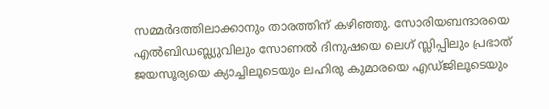സമ്മർദത്തിലാക്കാനും താരത്തിന് കഴിഞ്ഞു. സോരിയബന്ദാരയെ എൽബിഡബ്ല്യുവിലും സോണൽ ദിനുഷയെ ലെഗ് സ്ലിപ്പിലും പ്രഭാത് ജയസൂര്യയെ ക്യാച്ചിലൂടെയും ലഹിരു കുമാരയെ എഡ്ജിലൂടെയും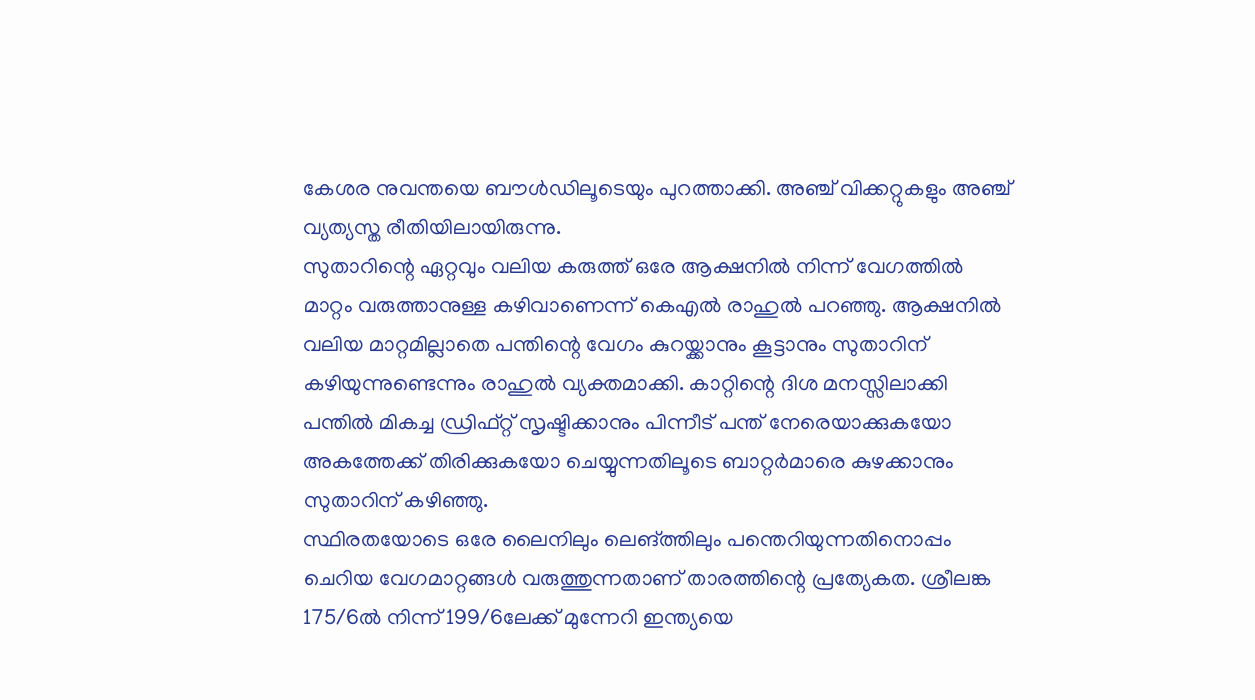കേശര നുവന്തയെ ബൗൾഡിലൂടെയും പുറത്താക്കി. അഞ്ച് വിക്കറ്റുകളും അഞ്ച് വ്യത്യസ്ത രീതിയിലായിരുന്നു.
സുതാറിന്റെ ഏറ്റവും വലിയ കരുത്ത് ഒരേ ആക്ഷനിൽ നിന്ന് വേഗത്തിൽ മാറ്റം വരുത്താനുള്ള കഴിവാണെന്ന് കെഎൽ രാഹുൽ പറഞ്ഞു. ആക്ഷനിൽ വലിയ മാറ്റമില്ലാതെ പന്തിന്റെ വേഗം കുറയ്ക്കാനും കൂട്ടാനും സുതാറിന് കഴിയുന്നുണ്ടെന്നും രാഹുൽ വ്യക്തമാക്കി. കാറ്റിന്റെ ദിശ മനസ്സിലാക്കി പന്തിൽ മികച്ച ഡ്രിഫ്റ്റ് സൃഷ്ടിക്കാനും പിന്നീട് പന്ത് നേരെയാക്കുകയോ അകത്തേക്ക് തിരിക്കുകയോ ചെയ്യുന്നതിലൂടെ ബാറ്റർമാരെ കുഴക്കാനും സുതാറിന് കഴിഞ്ഞു.
സ്ഥിരതയോടെ ഒരേ ലൈനിലും ലെങ്ത്തിലും പന്തെറിയുന്നതിനൊപ്പം ചെറിയ വേഗമാറ്റങ്ങൾ വരുത്തുന്നതാണ് താരത്തിന്റെ പ്രത്യേകത. ശ്രീലങ്ക 175/6ൽ നിന്ന് 199/6ലേക്ക് മുന്നേറി ഇന്ത്യയെ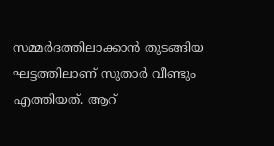സമ്മർദത്തിലാക്കാൻ തുടങ്ങിയ ഘട്ടത്തിലാണ് സുതാർ വീണ്ടും എത്തിയത്. ആറ്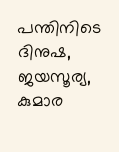പന്തിനിടെ ദിനുഷ, ജയസൂര്യ, കുമാര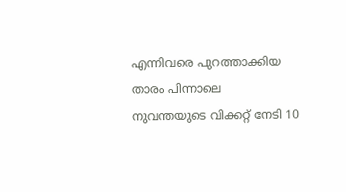എന്നിവരെ പുറത്താക്കിയ താരം പിന്നാലെ നുവന്തയുടെ വിക്കറ്റ് നേടി 10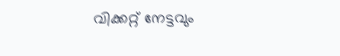വിക്കറ്റ് നേട്ടവും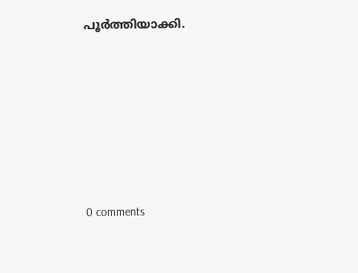പൂർത്തിയാക്കി.










0 comments